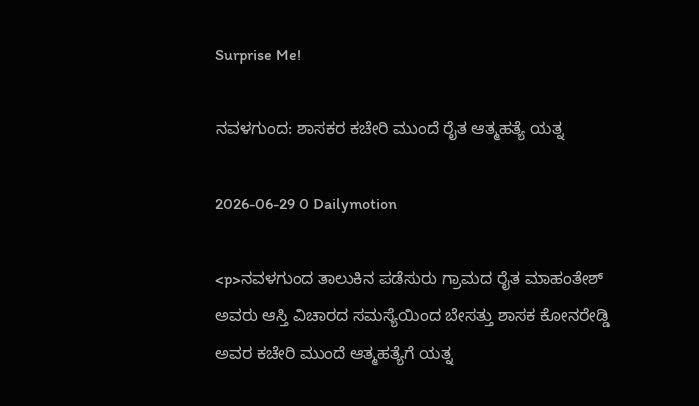Surprise Me!

ನವಳಗುಂದ: ಶಾಸಕರ ಕಚೇರಿ ಮುಂದೆ ರೈತ ಆತ್ಮಹತ್ಯೆ ಯತ್ನ

2026-06-29 0 Dailymotion

<p>ನವಳಗುಂದ ತಾಲುಕಿನ ಪಡೆಸುರು ಗ್ರಾಮದ ರೈತ ಮಾಹಂತೇಶ್ ಅವರು ಆಸ್ತಿ ವಿಚಾರದ ಸಮಸ್ಯೆಯಿಂದ ಬೇಸತ್ತು ಶಾಸಕ ಕೋನರೇಡ್ಡಿ ಅವರ ಕಚೇರಿ ಮುಂದೆ ಆತ್ಮಹತ್ಯೆಗೆ ಯತ್ನ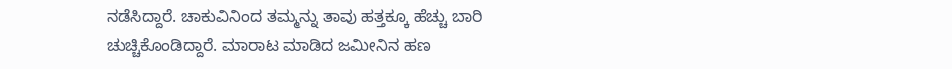ನಡೆಸಿದ್ದಾರೆ. ಚಾಕುವಿನಿಂದ ತಮ್ಮನ್ನು ತಾವು ಹತ್ತಕ್ಕೂ ಹೆಚ್ಚು ಬಾರಿ ಚುಚ್ಚಿಕೊಂಡಿದ್ದಾರೆ. ಮಾರಾಟ ಮಾಡಿದ ಜಮೀನಿನ ಹಣ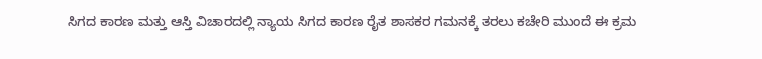ಸಿಗದ ಕಾರಣ ಮತ್ತು ಆಸ್ತಿ ವಿಚಾರದಲ್ಲಿ ನ್ಯಾಯ ಸಿಗದ ಕಾರಣ ರೈತ ಶಾಸಕರ ಗಮನಕ್ಕೆ ತರಲು ಕಚೇರಿ ಮುಂದೆ ಈ ಕ್ರಮ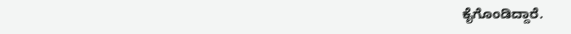ಕೈಗೊಂಡಿದ್ದಾರೆ.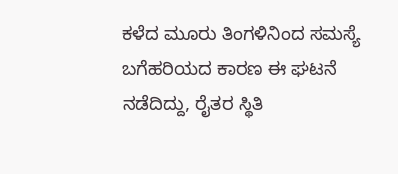ಕಳೆದ ಮೂರು ತಿಂಗಳಿನಿಂದ ಸಮಸ್ಯೆ ಬಗೆಹರಿಯದ ಕಾರಣ ಈ ಘಟನೆ ನಡೆದಿದ್ದು, ರೈತರ ಸ್ಥಿತಿ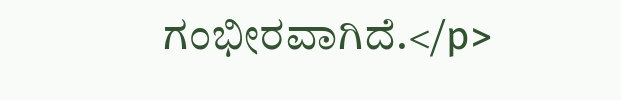ಗಂಭೀರವಾಗಿದೆ.</p>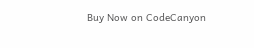Buy Now on CodeCanyon